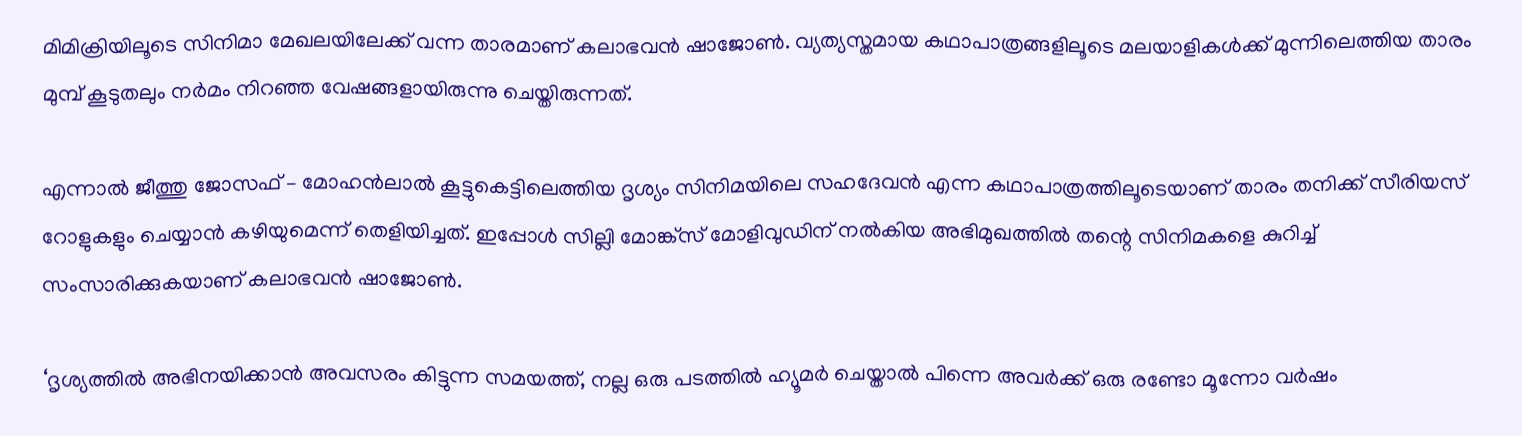മിമിക്രിയിലൂടെ സിനിമാ മേഖലയിലേക്ക് വന്ന താരമാണ് കലാഭവന്‍ ഷാജോണ്‍. വ്യത്യസ്തമായ കഥാപാത്രങ്ങളിലൂടെ മലയാളികള്‍ക്ക് മുന്നിലെത്തിയ താരം മുമ്പ് കൂടുതലും നര്‍മം നിറഞ്ഞ വേഷങ്ങളായിരുന്നു ചെയ്തിരുന്നത്.

എന്നാല്‍ ജീത്തു ജോസഫ് – മോഹന്‍ലാല്‍ കൂട്ടുകെട്ടിലെത്തിയ ദൃശ്യം സിനിമയിലെ സഹദേവന്‍ എന്ന കഥാപാത്രത്തിലൂടെയാണ് താരം തനിക്ക് സീരിയസ് റോളുകളും ചെയ്യാന്‍ കഴിയുമെന്ന് തെളിയിച്ചത്. ഇപ്പോള്‍ സില്ലി മോങ്ക്‌സ് മോളിവുഡിന് നല്‍കിയ അഭിമുഖത്തില്‍ തന്റെ സിനിമകളെ കുറിച്ച് സംസാരിക്കുകയാണ് കലാഭവന്‍ ഷാജോണ്‍.

‘ദൃശ്യത്തില്‍ അഭിനയിക്കാന്‍ അവസരം കിട്ടുന്ന സമയത്ത്, നല്ല ഒരു പടത്തില്‍ ഹ്യൂമര്‍ ചെയ്താല്‍ പിന്നെ അവര്‍ക്ക് ഒരു രണ്ടോ മൂന്നോ വര്‍ഷം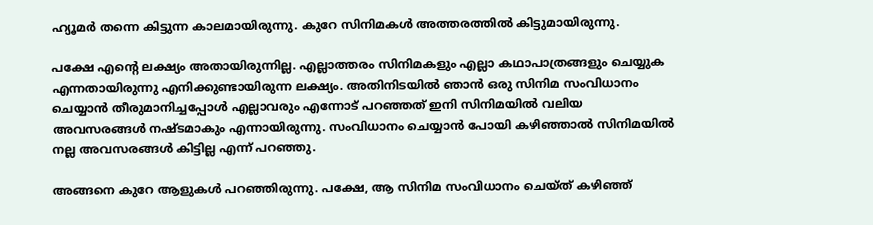ഹ്യൂമര്‍ തന്നെ കിട്ടുന്ന കാലമായിരുന്നു. കുറേ സിനിമകള്‍ അത്തരത്തില്‍ കിട്ടുമായിരുന്നു.

പക്ഷേ എന്റെ ലക്ഷ്യം അതായിരുന്നില്ല. എല്ലാത്തരം സിനിമകളും എല്ലാ കഥാപാത്രങ്ങളും ചെയ്യുക എന്നതായിരുന്നു എനിക്കുണ്ടായിരുന്ന ലക്ഷ്യം. അതിനിടയില്‍ ഞാന്‍ ഒരു സിനിമ സംവിധാനം ചെയ്യാന്‍ തീരുമാനിച്ചപ്പോള്‍ എല്ലാവരും എന്നോട് പറഞ്ഞത് ഇനി സിനിമയില്‍ വലിയ അവസരങ്ങള്‍ നഷ്ടമാകും എന്നായിരുന്നു. സംവിധാനം ചെയ്യാന്‍ പോയി കഴിഞ്ഞാല്‍ സിനിമയില്‍ നല്ല അവസരങ്ങള്‍ കിട്ടില്ല എന്ന് പറഞ്ഞു.

അങ്ങനെ കുറേ ആളുകള്‍ പറഞ്ഞിരുന്നു. പക്ഷേ, ആ സിനിമ സംവിധാനം ചെയ്ത് കഴിഞ്ഞ്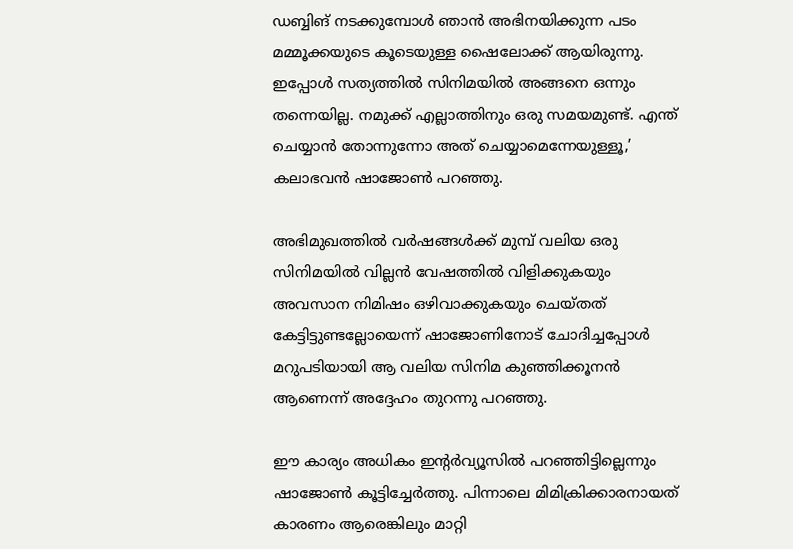ഡബ്ബിങ് നടക്കുമ്പോള്‍ ഞാന്‍ അഭിനയിക്കുന്ന പടം മമ്മൂക്കയുടെ കൂടെയുള്ള ഷൈലോക്ക് ആയിരുന്നു. ഇപ്പോള്‍ സത്യത്തില്‍ സിനിമയില്‍ അങ്ങനെ ഒന്നും തന്നെയില്ല. നമുക്ക് എല്ലാത്തിനും ഒരു സമയമുണ്ട്. എന്ത് ചെയ്യാന്‍ തോന്നുന്നോ അത് ചെയ്യാമെന്നേയുള്ളൂ,’ കലാഭവന്‍ ഷാജോണ്‍ പറഞ്ഞു.

അഭിമുഖത്തില്‍ വര്‍ഷങ്ങള്‍ക്ക് മുമ്പ് വലിയ ഒരു സിനിമയില്‍ വില്ലന്‍ വേഷത്തില്‍ വിളിക്കുകയും അവസാന നിമിഷം ഒഴിവാക്കുകയും ചെയ്തത് കേട്ടിട്ടുണ്ടല്ലോയെന്ന് ഷാജോണിനോട് ചോദിച്ചപ്പോള്‍ മറുപടിയായി ആ വലിയ സിനിമ കുഞ്ഞിക്കൂനന്‍ ആണെന്ന് അദ്ദേഹം തുറന്നു പറഞ്ഞു.

ഈ കാര്യം അധികം ഇന്റര്‍വ്യൂസില്‍ പറഞ്ഞിട്ടില്ലെന്നും ഷാജോണ്‍ കൂട്ടിച്ചേര്‍ത്തു. പിന്നാലെ മിമിക്രിക്കാരനായത് കാരണം ആരെങ്കിലും മാറ്റി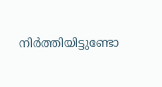നിര്‍ത്തിയിട്ടുണ്ടോ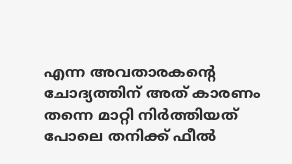എന്ന അവതാരകന്റെ ചോദ്യത്തിന് അത് കാരണം തന്നെ മാറ്റി നിര്‍ത്തിയത് പോലെ തനിക്ക് ഫീല്‍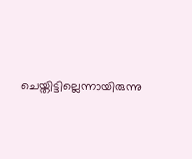ചെയ്തിട്ടില്ലെന്നായിരുന്നു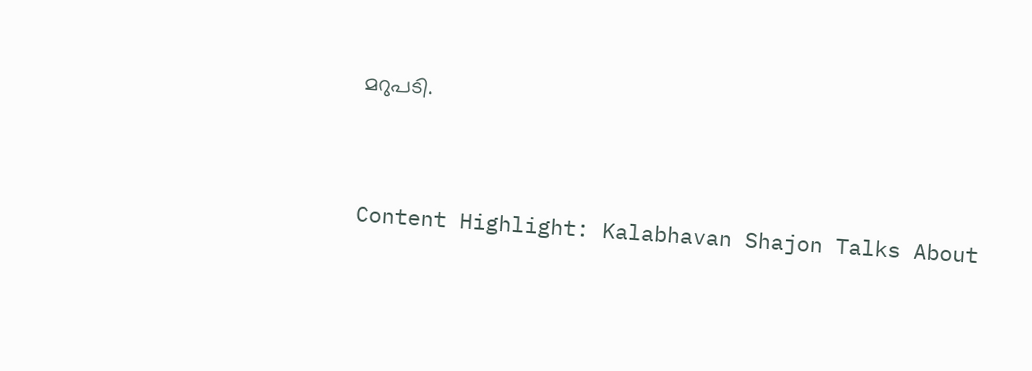മറുപടി.


Content Highlight: Kalabhavan Shajon Talks About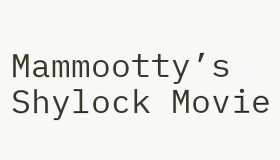Mammootty’s Shylock Movie